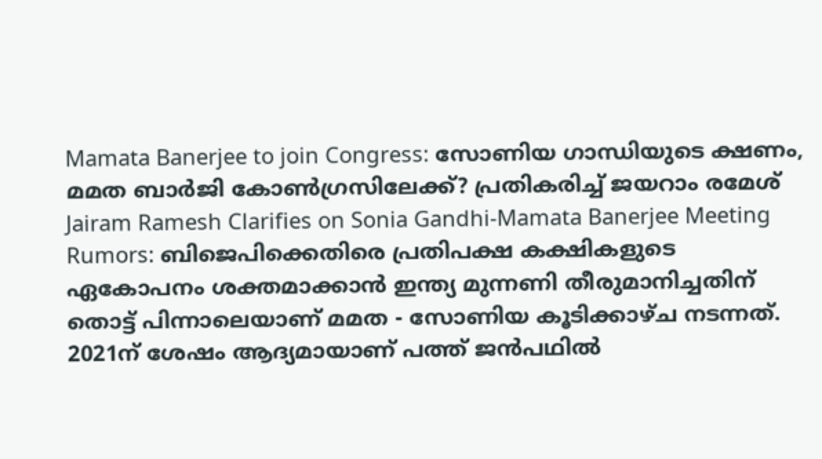Mamata Banerjee to join Congress: സോണിയ ഗാന്ധിയുടെ ക്ഷണം, മമത ബാർജി കോൺഗ്രസിലേക്ക്? പ്രതികരിച്ച് ജയറാം രമേശ്
Jairam Ramesh Clarifies on Sonia Gandhi-Mamata Banerjee Meeting Rumors: ബിജെപിക്കെതിരെ പ്രതിപക്ഷ കക്ഷികളുടെ ഏകോപനം ശക്തമാക്കാൻ ഇന്ത്യ മുന്നണി തീരുമാനിച്ചതിന് തൊട്ട് പിന്നാലെയാണ് മമത - സോണിയ കൂടിക്കാഴ്ച നടന്നത്. 2021ന് ശേഷം ആദ്യമായാണ് പത്ത് ജൻപഥിൽ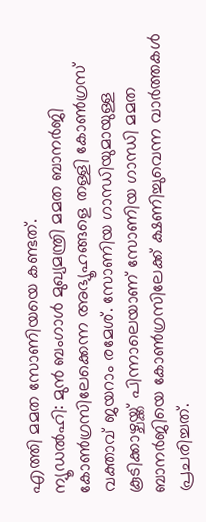എത്തി മമത സോണിയയെ കണ്ടത്.
ന്യൂഡൽഹി: മുൻ ബംഗാൾ മുഖ്യമന്ത്രി മമത ബാനർജി കോൺഗ്രസിലേക്കെന്ന അഭ്യൂഹങ്ങളെ തള്ളി കോൺഗ്രസ് വക്താവ് ജയറാം രമേശ്. സോണിയ ഗാന്ധിയുമായുള്ള കൂടിക്കാഴ്ചയ്ക്ക് പിന്നാലെയാണ് സോണിയ ഗാന്ധി മമത ബാനർജിയെ കോൺഗ്രസിലേക്ക് ക്ഷണിച്ചുവെന്ന വാർത്തകൾ പ്രചരിച്ചത്.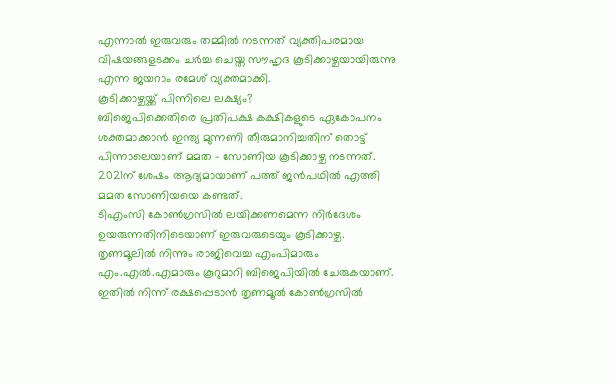എന്നാൽ ഇരുവരും തമ്മിൽ നടന്നത് വ്യക്തിപരമായ വിഷയങ്ങളടക്കം ചർച്ച ചെയ്ത സൗഹൃദ കൂടിക്കാഴ്ചയായിരുന്നു എന്ന ജയറാം രമേശ് വ്യക്തമാക്കി.
കൂടിക്കാഴ്ചയ്ക്ക് പിന്നിലെ ലക്ഷ്യം?
ബിജെപിക്കെതിരെ പ്രതിപക്ഷ കക്ഷികളുടെ ഏകോപനം ശക്തമാക്കാൻ ഇന്ത്യ മുന്നണി തീരുമാനിച്ചതിന് തൊട്ട് പിന്നാലെയാണ് മമത – സോണിയ കൂടിക്കാഴ്ച നടന്നത്. 2021ന് ശേഷം ആദ്യമായാണ് പത്ത് ജൻപഥിൽ എത്തി മമത സോണിയയെ കണ്ടത്.
ടിഎംസി കോൺഗ്രസിൽ ലയിക്കണമെന്ന നിർദേശം ഉയരുന്നതിനിടെയാണ് ഇരുവരുടെയും കൂടിക്കാഴ്ച. തൃണമൂലിൽ നിന്നും രാജിവെച്ച എംപിമാരും എം.എൽ.എമാരും കൂറുമാറി ബിജെപിയിൽ ചേരുകയാണ്. ഇതിൽ നിന്ന് രക്ഷപ്പെടാൻ തൃണമൂൽ കോൺഗ്രസിൽ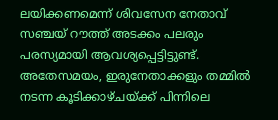ലയിക്കണമെന്ന് ശിവസേന നേതാവ് സഞ്ചയ് റൗത്ത് അടക്കം പലരും പരസ്യമായി ആവശ്യപ്പെട്ടിട്ടുണ്ട്. അതേസമയം, ഇരുനേതാക്കളും തമ്മിൽ നടന്ന കൂടിക്കാഴ്ചയ്ക്ക് പിന്നിലെ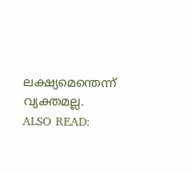ലക്ഷ്യമെന്തെന്ന് വ്യക്തമല്ല.
ALSO READ: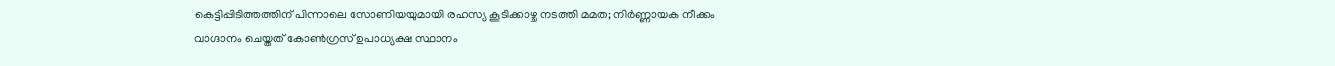കെട്ടിപ്പിടിത്തത്തിന് പിന്നാലെ സോണിയയുമായി രഹസ്യ കൂടിക്കാഴ്ച നടത്തി മമത; നിർണ്ണായക നീക്കം
വാഗ്ദാനം ചെയ്തത് കോൺഗ്രസ് ഉപാധ്യക്ഷ സ്ഥാനം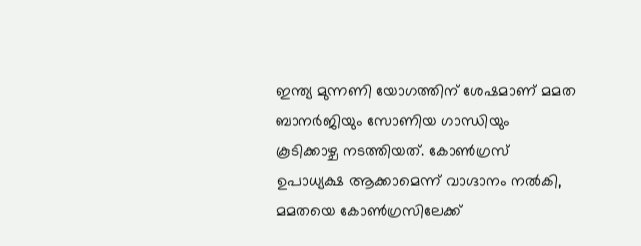ഇന്ത്യ മുന്നണി യോഗത്തിന് ശേഷമാണ് മമത ബാനർജിയും സോണിയ ഗാന്ധിയും കൂടിക്കാഴ്ച നടത്തിയത്. കോൺഗ്രസ് ഉപാധ്യക്ഷ ആക്കാമെന്ന് വാഗ്ദാനം നൽകി, മമതയെ കോൺഗ്രസിലേക്ക്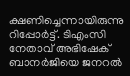ക്ഷണിച്ചെന്നായിരുന്നു റിപ്പോർട്ട്. ടിഎംസി നേതാവ് അഭിഷേക് ബാനർജിയെ ജനറൽ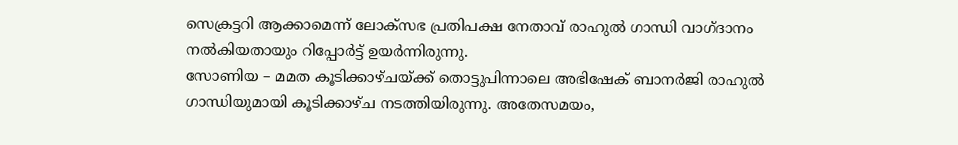സെക്രട്ടറി ആക്കാമെന്ന് ലോക്സഭ പ്രതിപക്ഷ നേതാവ് രാഹുൽ ഗാന്ധി വാഗ്ദാനം നൽകിയതായും റിപ്പോർട്ട് ഉയർന്നിരുന്നു.
സോണിയ – മമത കൂടിക്കാഴ്ചയ്ക്ക് തൊട്ടുപിന്നാലെ അഭിഷേക് ബാനർജി രാഹുൽ ഗാന്ധിയുമായി കൂടിക്കാഴ്ച നടത്തിയിരുന്നു. അതേസമയം,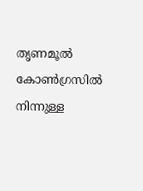തൃണമൂൽ കോൺഗ്രസിൽ നിന്നുള്ള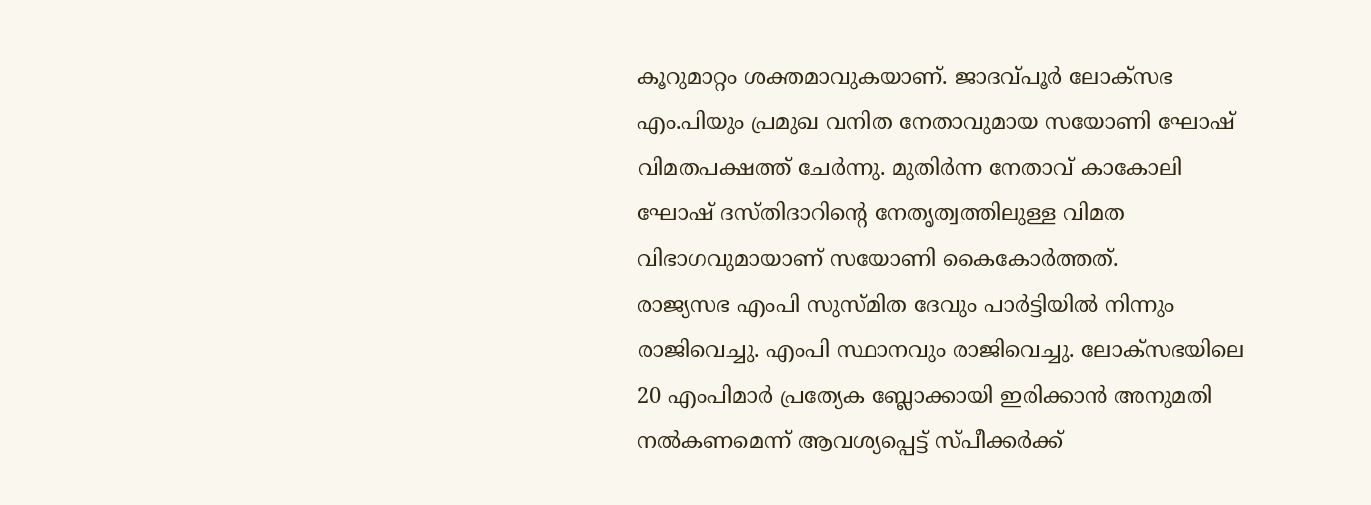കൂറുമാറ്റം ശക്തമാവുകയാണ്. ജാദവ്പൂർ ലോക്സഭ എം.പിയും പ്രമുഖ വനിത നേതാവുമായ സയോണി ഘോഷ് വിമതപക്ഷത്ത് ചേർന്നു. മുതിർന്ന നേതാവ് കാകോലി ഘോഷ് ദസ്തിദാറിന്റെ നേതൃത്വത്തിലുള്ള വിമത വിഭാഗവുമായാണ് സയോണി കൈകോർത്തത്.
രാജ്യസഭ എംപി സുസ്മിത ദേവും പാർട്ടിയിൽ നിന്നും രാജിവെച്ചു. എംപി സ്ഥാനവും രാജിവെച്ചു. ലോക്സഭയിലെ 20 എംപിമാർ പ്രത്യേക ബ്ലോക്കായി ഇരിക്കാൻ അനുമതി നൽകണമെന്ന് ആവശ്യപ്പെട്ട് സ്പീക്കർക്ക്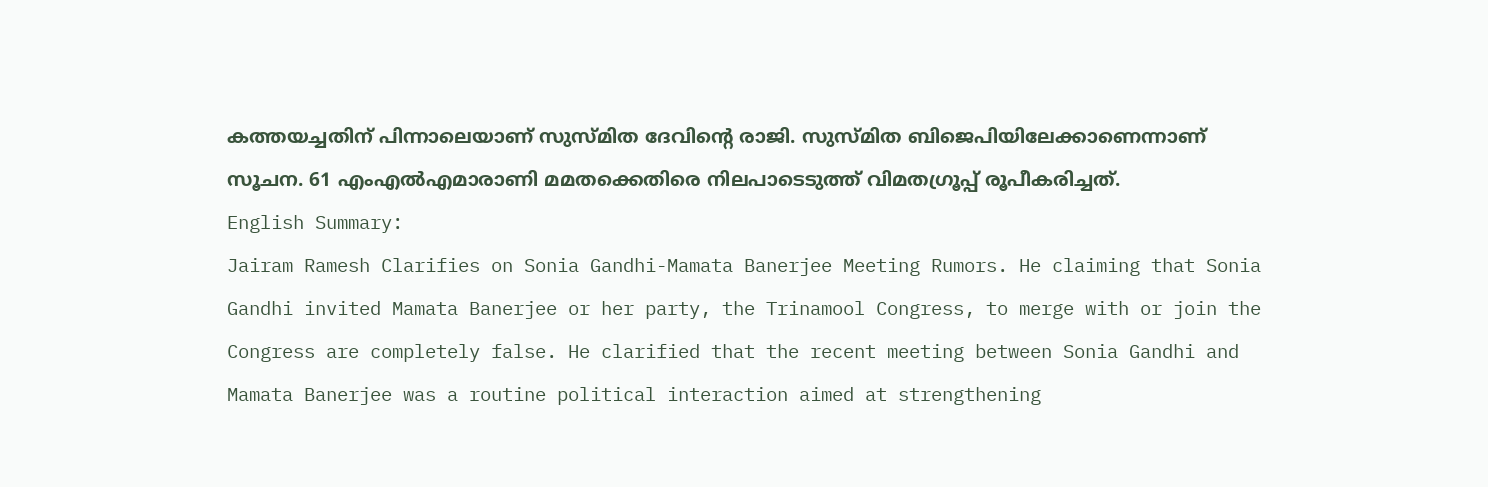കത്തയച്ചതിന് പിന്നാലെയാണ് സുസ്മിത ദേവിന്റെ രാജി. സുസ്മിത ബിജെപിയിലേക്കാണെന്നാണ് സൂചന. 61 എംഎൽഎമാരാണി മമതക്കെതിരെ നിലപാടെടുത്ത് വിമതഗ്രൂപ്പ് രൂപീകരിച്ചത്.
English Summary:
Jairam Ramesh Clarifies on Sonia Gandhi-Mamata Banerjee Meeting Rumors. He claiming that Sonia Gandhi invited Mamata Banerjee or her party, the Trinamool Congress, to merge with or join the Congress are completely false. He clarified that the recent meeting between Sonia Gandhi and Mamata Banerjee was a routine political interaction aimed at strengthening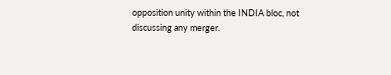opposition unity within the INDIA bloc, not discussing any merger.